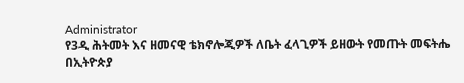Administrator
የ3ዲ ሕትመት እና ዘመናዊ ቴክኖሎጂዎች ለቤት ፈላጊዎች ይዘውት የመጡት መፍትሔ
በኢትዮጵያ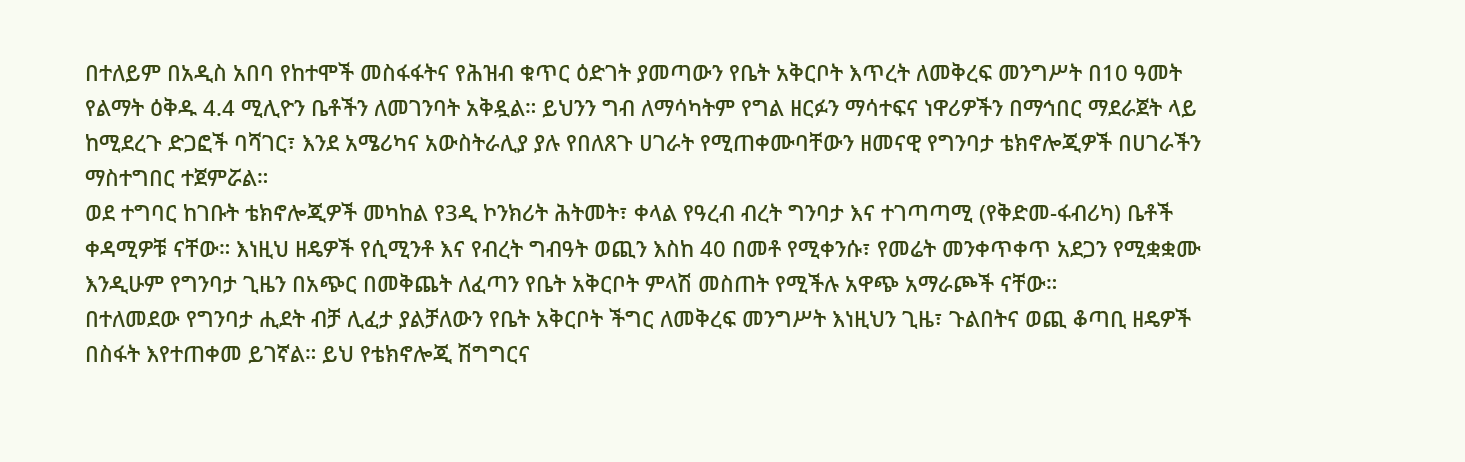በተለይም በአዲስ አበባ የከተሞች መስፋፋትና የሕዝብ ቁጥር ዕድገት ያመጣውን የቤት አቅርቦት እጥረት ለመቅረፍ መንግሥት በ10 ዓመት የልማት ዕቅዱ 4.4 ሚሊዮን ቤቶችን ለመገንባት አቅዷል። ይህንን ግብ ለማሳካትም የግል ዘርፉን ማሳተፍና ነዋሪዎችን በማኅበር ማደራጀት ላይ ከሚደረጉ ድጋፎች ባሻገር፣ እንደ አሜሪካና አውስትራሊያ ያሉ የበለጸጉ ሀገራት የሚጠቀሙባቸውን ዘመናዊ የግንባታ ቴክኖሎጂዎች በሀገራችን ማስተግበር ተጀምሯል።
ወደ ተግባር ከገቡት ቴክኖሎጂዎች መካከል የ3ዲ ኮንክሪት ሕትመት፣ ቀላል የዓረብ ብረት ግንባታ እና ተገጣጣሚ (የቅድመ-ፋብሪካ) ቤቶች ቀዳሚዎቹ ናቸው። እነዚህ ዘዴዎች የሲሚንቶ እና የብረት ግብዓት ወጪን እስከ 40 በመቶ የሚቀንሱ፣ የመሬት መንቀጥቀጥ አደጋን የሚቋቋሙ እንዲሁም የግንባታ ጊዜን በአጭር በመቅጨት ለፈጣን የቤት አቅርቦት ምላሽ መስጠት የሚችሉ አዋጭ አማራጮች ናቸው።
በተለመደው የግንባታ ሒደት ብቻ ሊፈታ ያልቻለውን የቤት አቅርቦት ችግር ለመቅረፍ መንግሥት እነዚህን ጊዜ፣ ጉልበትና ወጪ ቆጣቢ ዘዴዎች በስፋት እየተጠቀመ ይገኛል። ይህ የቴክኖሎጂ ሽግግርና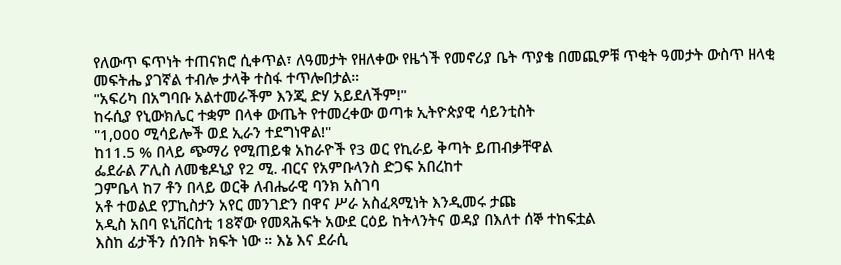የለውጥ ፍጥነት ተጠናክሮ ሲቀጥል፣ ለዓመታት የዘለቀው የዜጎች የመኖሪያ ቤት ጥያቄ በመጪዎቹ ጥቂት ዓመታት ውስጥ ዘላቂ መፍትሔ ያገኛል ተብሎ ታላቅ ተስፋ ተጥሎበታል።
"አፍሪካ በአግባቡ አልተመራችም እንጂ ድሃ አይደለችም!"
ከሩሲያ የኒውክሌር ተቋም በላቀ ውጤት የተመረቀው ወጣቱ ኢትዮጵያዊ ሳይንቲስት
"1,000 ሚሳይሎች ወደ ኢራን ተደግነዋል!"
ከ11.5 % በላይ ጭማሪ የሚጠይቁ አከራዮች የ3 ወር የኪራይ ቅጣት ይጠብቃቸዋል
ፌደራል ፖሊስ ለመቄዶኒያ የ2 ሚ. ብርና የአምቡላንስ ድጋፍ አበረከተ
ጋምቤላ ከ7 ቶን በላይ ወርቅ ለብሔራዊ ባንክ አስገባ
አቶ ተወልደ የፓኪስታን አየር መንገድን በዋና ሥራ አስፈጻሚነት እንዲመሩ ታጩ
አዲስ አበባ ዩኒቨርስቲ 18ኛው የመጻሕፍት አውደ ርዕይ ከትላንትና ወዳያ በእለተ ሰኞ ተከፍቷል
እስከ ፊታችን ሰንበት ክፍት ነው ። እኔ እና ደራሲ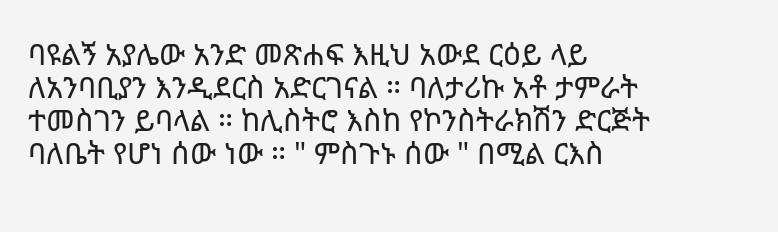ባዩልኝ አያሌው አንድ መጽሐፍ እዚህ አውደ ርዕይ ላይ ለአንባቢያን እንዲደርስ አድርገናል ። ባለታሪኩ አቶ ታምራት ተመስገን ይባላል ። ከሊስትሮ እስከ የኮንስትራክሽን ድርጅት ባለቤት የሆነ ሰው ነው ። " ምስጉኑ ሰው " በሚል ርእስ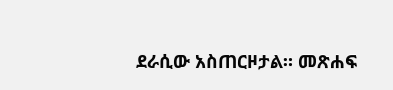ደራሲው አስጠርዞታል። መጽሐፍ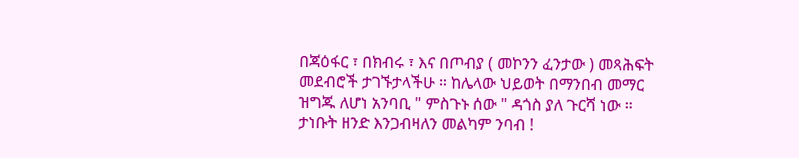በጃዕፋር ፣ በክብሩ ፣ እና በጦብያ ( መኮንን ፈንታው ) መጻሕፍት መደብሮች ታገኙታላችሁ ። ከሌላው ህይወት በማንበብ መማር ዝግጁ ለሆነ አንባቢ " ምስጉኑ ሰው " ዳጎስ ያለ ጉርሻ ነው ። ታነቡት ዘንድ እንጋብዛለን መልካም ንባብ !